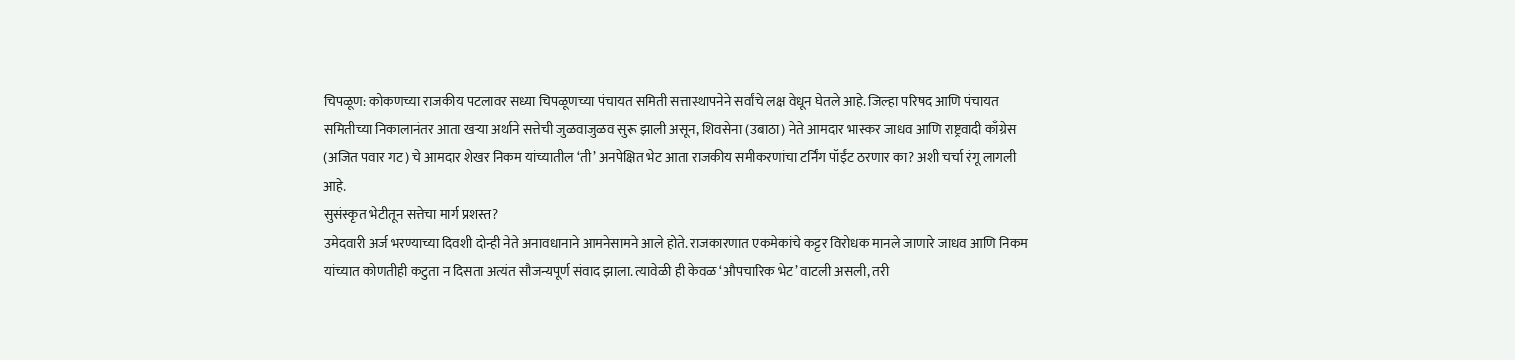चिपळूण: कोकणच्या राजकीय पटलावर सध्या चिपळूणच्या पंचायत समिती सत्तास्थापनेने सर्वांचे लक्ष वेधून घेतले आहे. जिल्हा परिषद आणि पंचायत समितीच्या निकालानंतर आता खऱ्या अर्थाने सत्तेची जुळवाजुळव सुरू झाली असून, शिवसेना (उबाठा) नेते आमदार भास्कर जाधव आणि राष्ट्रवादी काँग्रेस (अजित पवार गट) चे आमदार शेखर निकम यांच्यातील ‘ती’ अनपेक्षित भेट आता राजकीय समीकरणांचा टर्निंग पॉईंट ठरणार का? अशी चर्चा रंगू लागली आहे.
सुसंस्कृत भेटीतून सत्तेचा मार्ग प्रशस्त?
उमेदवारी अर्ज भरण्याच्या दिवशी दोन्ही नेते अनावधानाने आमनेसामने आले होते. राजकारणात एकमेकांचे कट्टर विरोधक मानले जाणारे जाधव आणि निकम यांच्यात कोणतीही कटुता न दिसता अत्यंत सौजन्यपूर्ण संवाद झाला. त्यावेळी ही केवळ ‘औपचारिक भेट’ वाटली असली, तरी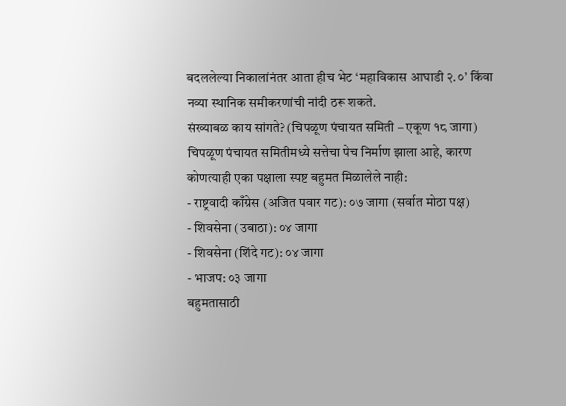बदललेल्या निकालांनंतर आता हीच भेट ‘महाविकास आघाडी २.०’ किंवा नव्या स्थानिक समीकरणांची नांदी ठरू शकते.
संख्याबळ काय सांगते? (चिपळूण पंचायत समिती – एकूण १८ जागा)
चिपळूण पंचायत समितीमध्ये सत्तेचा पेच निर्माण झाला आहे, कारण कोणत्याही एका पक्षाला स्पष्ट बहुमत मिळालेले नाही:
- राष्ट्रवादी काँग्रेस (अजित पवार गट): ०७ जागा (सर्वात मोठा पक्ष)
- शिवसेना (उबाठा): ०४ जागा
- शिवसेना (शिंदे गट): ०४ जागा
- भाजप: ०३ जागा
बहुमतासाठी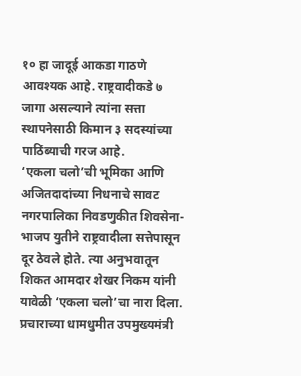१० हा जादूई आकडा गाठणे आवश्यक आहे. राष्ट्रवादीकडे ७ जागा असल्याने त्यांना सत्ता स्थापनेसाठी किमान ३ सदस्यांच्या पाठिंब्याची गरज आहे.
‘एकला चलो’ची भूमिका आणि अजितदादांच्या निधनाचे सावट
नगरपालिका निवडणुकीत शिवसेना-भाजप युतीने राष्ट्रवादीला सत्तेपासून दूर ठेवले होते. त्या अनुभवातून शिकत आमदार शेखर निकम यांनी यावेळी ‘एकला चलो’चा नारा दिला. प्रचाराच्या धामधुमीत उपमुख्यमंत्री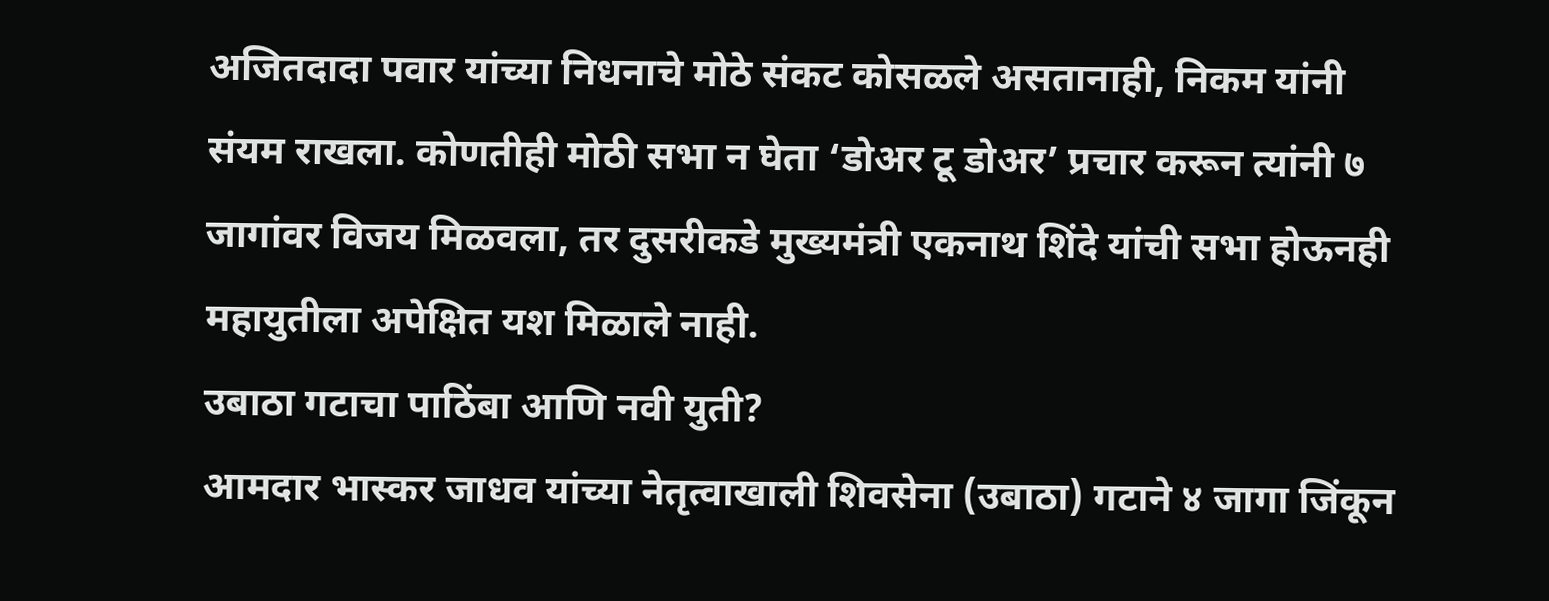अजितदादा पवार यांच्या निधनाचे मोठे संकट कोसळले असतानाही, निकम यांनी संयम राखला. कोणतीही मोठी सभा न घेता ‘डोअर टू डोअर’ प्रचार करून त्यांनी ७ जागांवर विजय मिळवला, तर दुसरीकडे मुख्यमंत्री एकनाथ शिंदे यांची सभा होऊनही महायुतीला अपेक्षित यश मिळाले नाही.
उबाठा गटाचा पाठिंबा आणि नवी युती?
आमदार भास्कर जाधव यांच्या नेतृत्वाखाली शिवसेना (उबाठा) गटाने ४ जागा जिंकून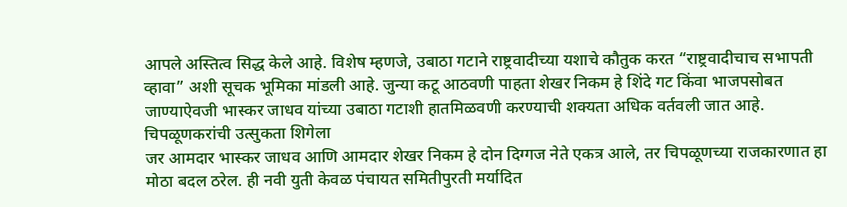आपले अस्तित्व सिद्ध केले आहे. विशेष म्हणजे, उबाठा गटाने राष्ट्रवादीच्या यशाचे कौतुक करत “राष्ट्रवादीचाच सभापती व्हावा” अशी सूचक भूमिका मांडली आहे. जुन्या कटू आठवणी पाहता शेखर निकम हे शिंदे गट किंवा भाजपसोबत जाण्याऐवजी भास्कर जाधव यांच्या उबाठा गटाशी हातमिळवणी करण्याची शक्यता अधिक वर्तवली जात आहे.
चिपळूणकरांची उत्सुकता शिगेला
जर आमदार भास्कर जाधव आणि आमदार शेखर निकम हे दोन दिग्गज नेते एकत्र आले, तर चिपळूणच्या राजकारणात हा मोठा बदल ठरेल. ही नवी युती केवळ पंचायत समितीपुरती मर्यादित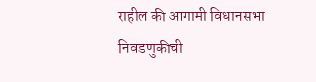राहील की आगामी विधानसभा निवडणुकीची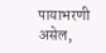पायाभरणी असेल,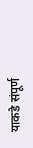याकडे संपूर्ण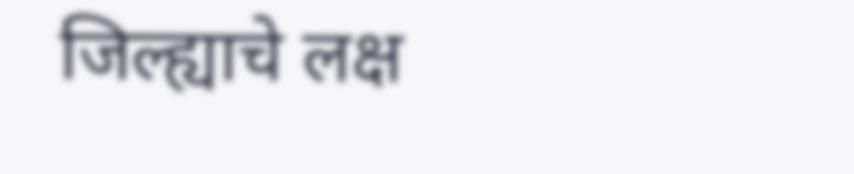जिल्ह्याचे लक्ष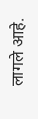लागले आहे.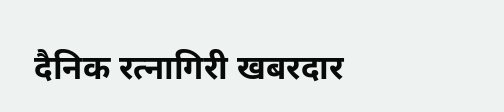दैनिक रत्नागिरी खबरदार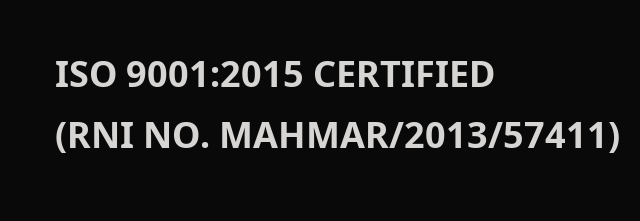ISO 9001:2015 CERTIFIED
(RNI NO. MAHMAR/2013/57411)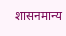शासनमान्य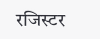रजिस्टर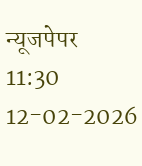न्यूजपेपर
11:30 12-02-2026